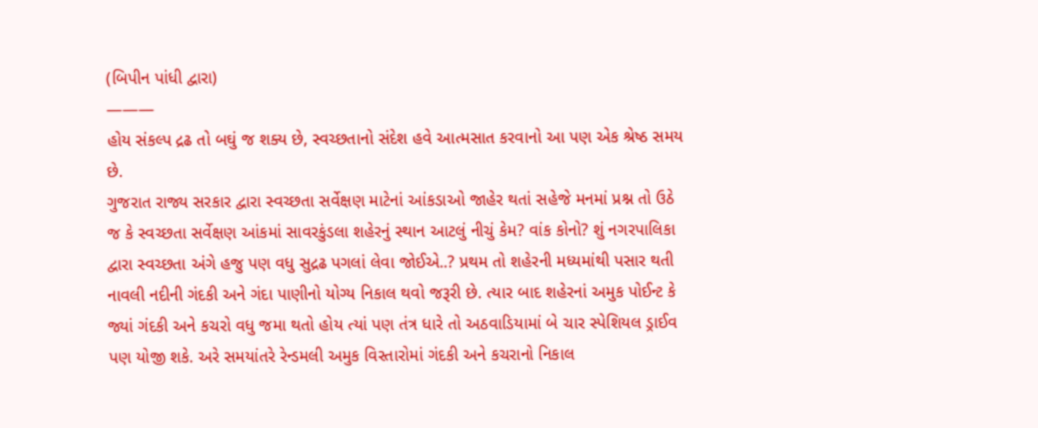(બિપીન પાંધી દ્વારા)
———
હોય સંકલ્પ દ્રઢ તો બઘું જ શક્ય છે, સ્વચ્છતાનો સંદેશ હવે આત્મસાત કરવાનો આ પણ એક શ્રેષ્ઠ સમય છે.
ગુજરાત રાજ્ય સરકાર દ્વારા સ્વચ્છતા સર્વેક્ષણ માટેનાં આંકડાઓ જાહેર થતાં સહેજે મનમાં પ્રશ્ન તો ઉઠે જ કે સ્વચ્છતા સર્વેક્ષણ આંકમાં સાવરકુંડલા શહેરનું સ્થાન આટલું નીચું કેમ? વાંક કોનો? શું નગરપાલિકા દ્વારા સ્વચ્છતા અંગે હજુ પણ વધુ સુદ્રઢ પગલાં લેવા જોઈએ..? પ્રથમ તો શહેરની મધ્યમાંથી પસાર થતી નાવલી નદીની ગંદકી અને ગંદા પાણીનો યોગ્ય નિકાલ થવો જરૂરી છે. ત્યાર બાદ શહેરનાં અમુક પોઈન્ટ કે જ્યાં ગંદકી અને કચરો વધુ જમા થતો હોય ત્યાં પણ તંત્ર ધારે તો અઠવાડિયામાં બે ચાર સ્પેશિયલ ડ્રાઈવ પણ યોજી શકે. અરે સમયાંતરે રેન્ડમલી અમુક વિસ્તારોમાં ગંદકી અને કચરાનો નિકાલ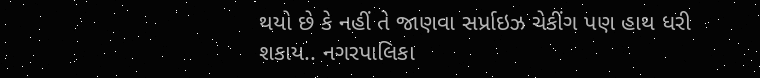થયો છે કે નહીં તે જાણવા સર્પ્રાઇઝ ચેકીંગ પણ હાથ ધરી શકાય.. નગરપાલિકા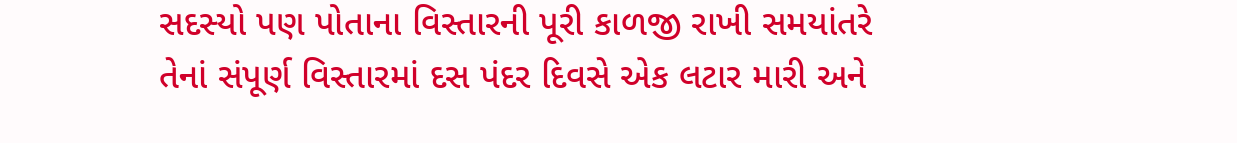સદસ્યો પણ પોતાના વિસ્તારની પૂરી કાળજી રાખી સમયાંતરે તેનાં સંપૂર્ણ વિસ્તારમાં દસ પંદર દિવસે એક લટાર મારી અને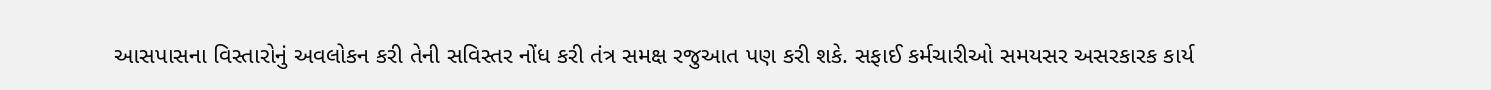આસપાસના વિસ્તારોનું અવલોકન કરી તેની સવિસ્તર નોંધ કરી તંત્ર સમક્ષ રજુઆત પણ કરી શકે. સફાઈ કર્મચારીઓ સમયસર અસરકારક કાર્ય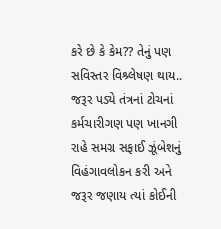કરે છે કે કેમ?? તેનું પણ સવિસ્તર વિશ્ર્લેષણ થાય..
જરૂર પડ્યે તંત્રનાં ટોચનાં કર્મચારીગણ પણ ખાનગી રાહે સમગ્ર સફાઈ ઝૂંબેશનું વિહંગાવલોકન કરી અને જરૂર જણાય ત્યાં કોઈની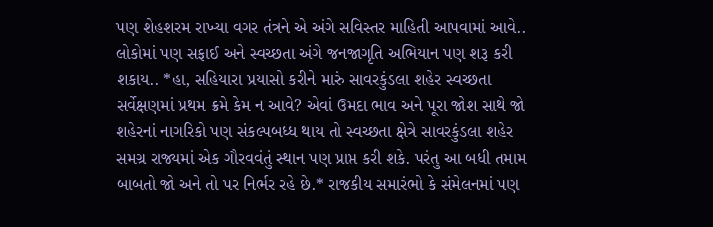પણ શેહશરમ રાખ્યા વગર તંત્રને એ અંગે સવિસ્તર માહિતી આપવામાં આવે.. લોકોમાં પણ સફાઈ અને સ્વચ્છતા અંગે જનજાગૃતિ અભિયાન પણ શરૂ કરી શકાય.. *હા, સહિયારા પ્રયાસો કરીને મારું સાવરકુંડલા શહેર સ્વચ્છતા સર્વેક્ષણમાં પ્રથમ ક્રમે કેમ ન આવે? એવાં ઉમદા ભાવ અને પૂરા જોશ સાથે જો શહેરનાં નાગરિકો પણ સંકલ્પબધ્ધ થાય તો સ્વચ્છતા ક્ષેત્રે સાવરકુંડલા શહેર સમગ્ર રાજ્યમાં એક ગૌરવવંતું સ્થાન પણ પ્રાપ્ત કરી શકે. પરંતુ આ બધી તમામ બાબતો જો અને તો પર નિર્ભર રહે છે.* રાજકીય સમારંભો કે સંમેલનમાં પણ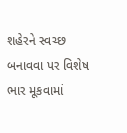શહેરને સ્વચ્છ બનાવવા પર વિશેષ ભાર મૂકવામાં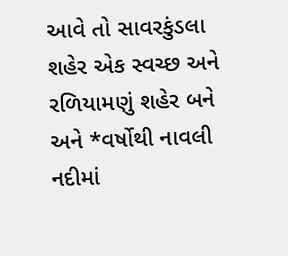આવે તો સાવરકુંડલા શહેર એક સ્વચ્છ અને રળિયામણું શહેર બને અને *વર્ષોથી નાવલી નદીમાં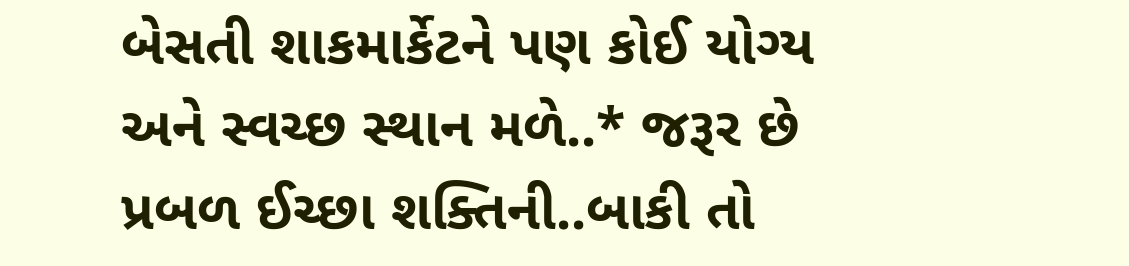બેસતી શાકમાર્કેટને પણ કોઈ યોગ્ય અને સ્વચ્છ સ્થાન મળે..* જરૂર છે પ્રબળ ઈચ્છા શક્તિની..બાકી તો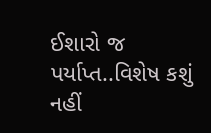ઈશારો જ પર્યાપ્ત..વિશેષ કશું નહીં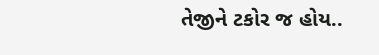તેજીને ટકોર જ હોય..